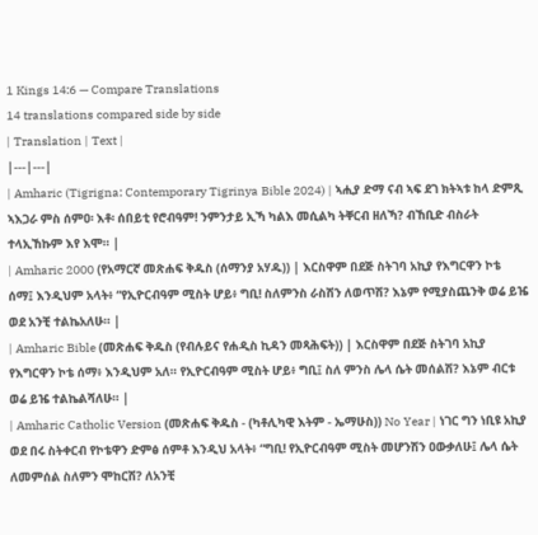1 Kings 14:6 — Compare Translations
14 translations compared side by side
| Translation | Text |
|---|---|
| Amharic (Tigrigna: Contemporary Tigrinya Bible 2024) | ኣሒያ ድማ ናብ ኣፍ ደገ ክትኣቱ ከላ ድምጺ ኣእጋራ ምስ ሰምዐ፡ እቶ፡ ሰበይቲ የሮብዓም! ንምንታይ ኢኻ ካልእ መሲልካ ትቐርብ ዘለኻ? ብኸቢድ ብስራት ተላኢኸኩም እየ እሞ። |
| Amharic 2000 (የአማርኛ መጽሐፍ ቅዱስ (ሰማንያ አሃዱ)) | እርስዋም በደጅ ስትገባ አኪያ የእግርዋን ኮቴ ሰማ፤ እንዲህም አላት፥ “የኢዮርብዓም ሚስት ሆይ፥ ግቢ! ስለምንስ ራስሽን ለወጥሽ? እኔም የሚያስጨንቅ ወሬ ይዤ ወደ አንቺ ተልኬአለሁ። |
| Amharic Bible (መጽሐፍ ቅዱስ (የብሉይና የሐዲስ ኪዳን መጻሕፍት)) | እርስዋም በደጅ ስትገባ አኪያ የእግርዋን ኮቴ ሰማ፥ እንዲህም አለ። የኢዮርብዓም ሚስት ሆይ፥ ግቢ፤ ስለ ምንስ ሌላ ሴት መሰልሽ? እኔም ብርቱ ወሬ ይዤ ተልኬልሻለሁ። |
| Amharic Catholic Version (መጽሐፍ ቅዱስ - (ካቶሊካዊ እትም - ኤማሁስ)) No Year | ነገር ግን ነቢዩ አኪያ ወደ በሩ ስትቀርብ የኮቴዋን ድምፅ ሰምቶ እንዲህ አላት፥ “ግቢ! የኢዮርብዓም ሚስት መሆንሽን ዐውቃለሁ፤ ሌላ ሴት ለመምሰል ስለምን ሞከርሽ? ለአንቺ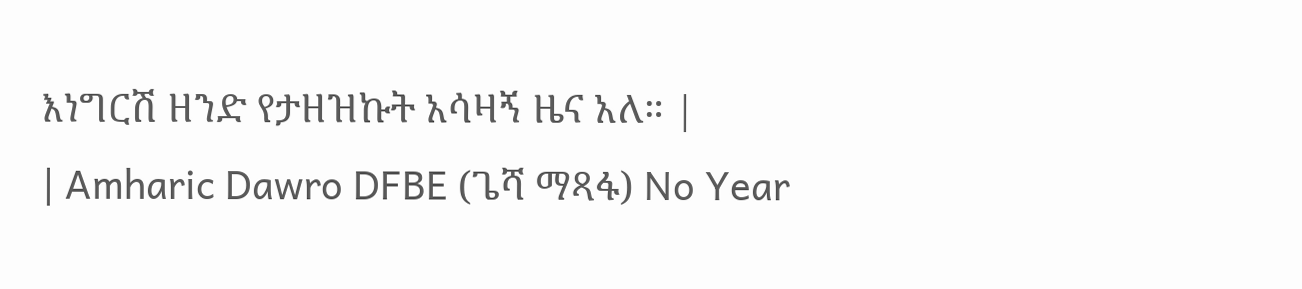እነግርሽ ዘንድ የታዘዝኩት አሳዛኝ ዜና አለ። |
| Amharic Dawro DFBE (ጌሻ ማጻፋ) No Year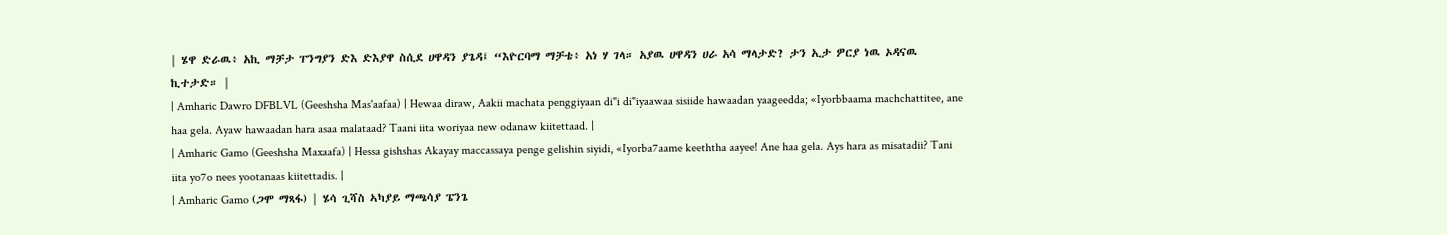| ሄዋ ድራዉ፥ አኪ ማቻታ ፐንግያን ድእ ድእያዋ ስሲደ ሀዋዳን ያጌዳ፤ “እዮርባማ ማቻቴ፥ አነ ሃ ገላ። አያዉ ሀዋዳን ሀራ አሳ ማላታድ? ታን ኢታ ዎርያ ነዉ ኦዳናዉ ኪተታድ። |
| Amharic Dawro DFBLVL (Geeshsha Mas'aafaa) | Hewaa diraw, Aakii machata penggiyaan di"i di"iyaawaa sisiide hawaadan yaageedda; «Iyorbbaama machchattitee, ane haa gela. Ayaw hawaadan hara asaa malataad? Taani iita woriyaa new odanaw kiitettaad. |
| Amharic Gamo (Geeshsha Maxaafa) | Hessa gishshas Akayay maccassaya penge gelishin siyidi, «Iyorba7aame keeththa aayee! Ane haa gela. Ays hara as misatadii? Tani iita yo7o nees yootanaas kiitettadis. |
| Amharic Gamo (ጋሞ ማጻፋ) | ሄሳ ጊሻስ ኣካያይ ማጫሳያ ፔንጌ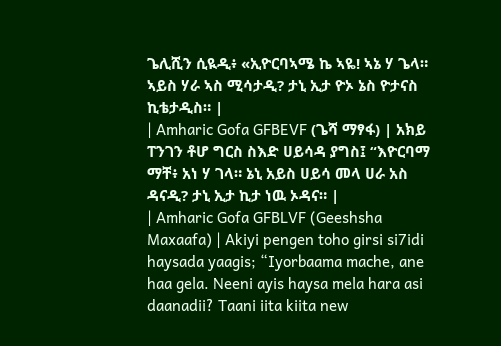ጌሊሺን ሲዪዲ፥ «ኢዮርባኣሜ ኬ ኣዬ! ኣኔ ሃ ጌላ። ኣይስ ሃራ ኣስ ሚሳታዲ? ታኒ ኢታ ዮኦ ኔስ ዮታናስ ኪቴታዲስ። |
| Amharic Gofa GFBEVF (ጌሻ ማፃፋ) | አክይ ፐንገን ቶሆ ግርስ ስእድ ሀይሳዳ ያግስ፤ “እዮርባማ ማቸ፥ አነ ሃ ገላ። ኔኒ አይስ ሀይሳ መላ ሀራ አስ ዳናዲ? ታኒ ኢታ ኪታ ነዉ ኦዳና። |
| Amharic Gofa GFBLVF (Geeshsha Maxaafa) | Akiyi pengen toho girsi si7idi haysada yaagis; “Iyorbaama mache, ane haa gela. Neeni ayis haysa mela hara asi daanadii? Taani iita kiita new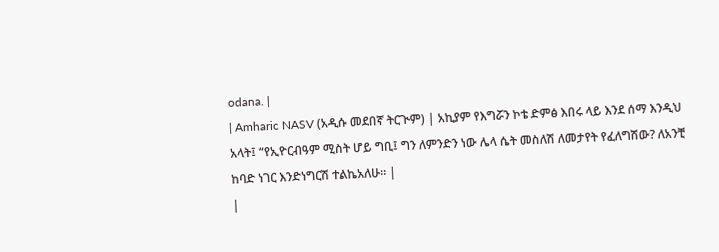odana. |
| Amharic NASV (አዲሱ መደበኛ ትርጒም) | አኪያም የእግሯን ኮቴ ድምፅ እበሩ ላይ እንደ ሰማ እንዲህ አላት፤ “የኢዮርብዓም ሚስት ሆይ ግቢ፤ ግን ለምንድን ነው ሌላ ሴት መስለሽ ለመታየት የፈለግሽው? ለአንቺ ከባድ ነገር እንድነግርሽ ተልኬአለሁ። |
|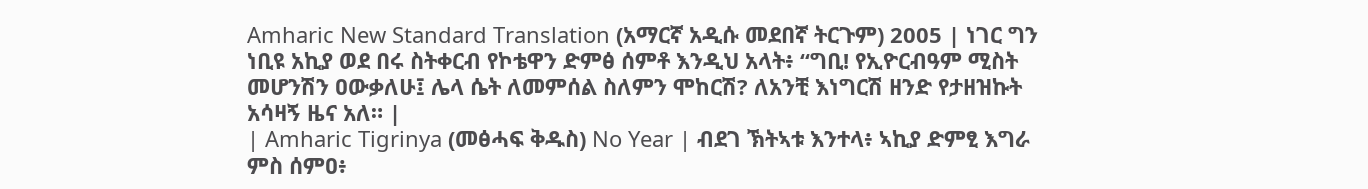Amharic New Standard Translation (አማርኛ አዲሱ መደበኛ ትርጉም) 2005 | ነገር ግን ነቢዩ አኪያ ወደ በሩ ስትቀርብ የኮቴዋን ድምፅ ሰምቶ እንዲህ አላት፥ “ግቢ! የኢዮርብዓም ሚስት መሆንሽን ዐውቃለሁ፤ ሌላ ሴት ለመምሰል ስለምን ሞከርሽ? ለአንቺ እነግርሽ ዘንድ የታዘዝኩት አሳዛኝ ዜና አለ። |
| Amharic Tigrinya (መፅሓፍ ቅዱስ) No Year | ብደገ ኽትኣቱ እንተላ፥ ኣኪያ ድምፂ እግራ ምስ ሰምዐ፥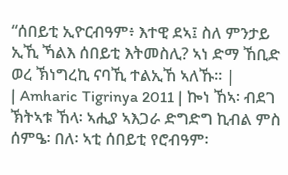“ሰበይቲ ኢዮርብዓም፥ እተዊ ደኣ፤ ስለ ምንታይ ኢኺ ኻልእ ሰበይቲ እትመስሊ? ኣነ ድማ ኸቢድ ወረ ኽነግረኪ ናባኺ ተልኢኸ ኣለኹ። |
| Amharic Tigrinya 2011 | ኰነ ኸኣ፡ ብደገ ኽትኣቱ ኸላ፡ ኣሒያ ኣእጋራ ድግድግ ኪብል ምስ ሰምዔ፡ በለ፡ ኣቲ ሰበይቲ የሮብዓም፡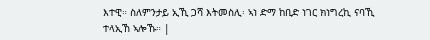እተዊ። ስለምንታይ ኢኺ ጋሻ እትመስሊ፡ ኣነ ድማ ከቢድ ነገር ክነግረኪ ናባኺ ተላኢኸ ኣሎኹ። |